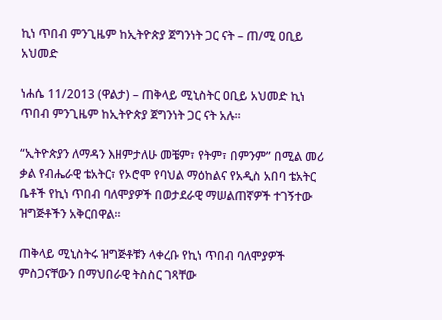ኪነ ጥበብ ምንጊዜም ከኢትዮጵያ ጀግንነት ጋር ናት – ጠ/ሚ ዐቢይ አህመድ

ነሐሴ 11/2013 (ዋልታ) – ጠቅላይ ሚኒስትር ዐቢይ አህመድ ኪነ ጥበብ ምንጊዜም ከኢትዮጵያ ጀግንነት ጋር ናት አሉ፡፡

“ኢትዮጵያን ለማዳን እዘምታለሁ መቼም፣ የትም፣ በምንም” በሚል መሪ ቃል የብሔራዊ ቴአትር፣ የኦሮሞ የባህል ማዕከልና የአዲስ አበባ ቴአትር ቤቶች የኪነ ጥበብ ባለሞያዎች በወታደራዊ ማሠልጠኛዎች ተገኝተው ዝግጅቶችን አቅርበዋል።

ጠቅላይ ሚኒስትሩ ዝግጅቶቹን ላቀረቡ የኪነ ጥበብ ባለሞያዎች ምስጋናቸውን በማህበራዊ ትስስር ገጻቸው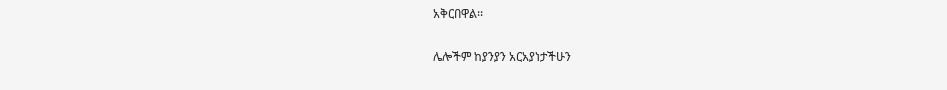አቅርበዋል፡፡

ሌሎችም ከያንያን አርአያነታችሁን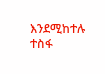እንደሚከተሉ ተስፋ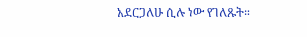አደርጋለሁ ሲሉ ነው የገለጹት።